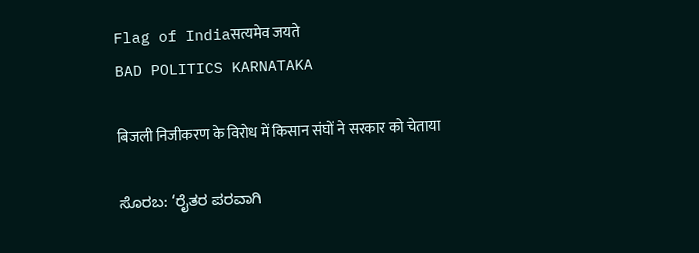Flag of Indiaसत्यमेव जयते
BAD POLITICS KARNATAKA

बिजली निजीकरण के विरोध में किसान संघों ने सरकार को चेताया

ಸೊರಬ: ‘ರೈತರ ಪರವಾಗಿ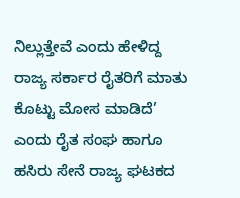ನಿಲ್ಲುತ್ತೇವೆ ಎಂದು ಹೇಳಿದ್ದ ರಾಜ್ಯ ಸರ್ಕಾರ ರೈತರಿಗೆ ಮಾತು ಕೊಟ್ಟು ಮೋಸ ಮಾಡಿದೆ’ ಎಂದು ರೈತ ಸಂಘ ಹಾಗೂ ಹಸಿರು ಸೇನೆ ರಾಜ್ಯ ಘಟಕದ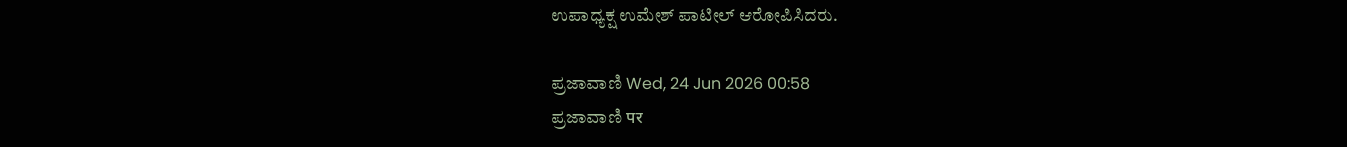ಉಪಾಧ್ಯಕ್ಷ ಉಮೇಶ್ ಪಾಟೀಲ್ ಆರೋಪಿಸಿದರು.

ಪ್ರಜಾವಾಣಿ Wed, 24 Jun 2026 00:58
ಪ್ರಜಾವಾಣಿ पर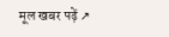मूल खबर पढ़ें ↗